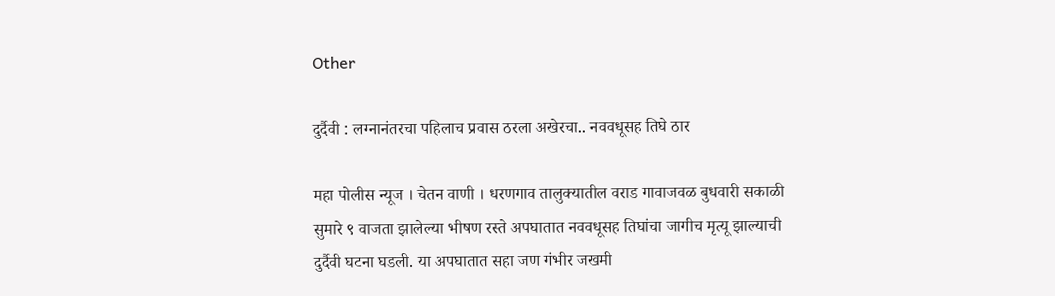Other

दुर्दैवी : लग्नानंतरचा पहिलाच प्रवास ठरला अखेरचा.. नववधूसह तिघे ठार

महा पोलीस न्यूज । चेतन वाणी । धरणगाव तालुक्यातील वराड गावाजवळ बुधवारी सकाळी सुमारे ९ वाजता झालेल्या भीषण रस्ते अपघातात नववधूसह तिघांचा जागीच मृत्यू झाल्याची दुर्दैवी घटना घडली. या अपघातात सहा जण गंभीर जखमी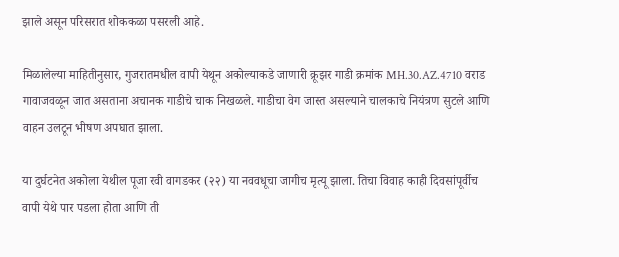झाले असून परिसरात शोककळा पसरली आहे.

मिळालेल्या माहितीनुसार, गुजरातमधील वापी येथून अकोल्याकडे जाणारी क्रूझर गाडी क्रमांक MH.30.AZ.4710 वराड गावाजवळून जात असताना अचानक गाडीचे चाक निखळले. गाडीचा वेग जास्त असल्याने चालकाचे नियंत्रण सुटले आणि वाहन उलटून भीषण अपघात झाला.

या दुर्घटनेत अकोला येथील पूजा रवी वागडकर (२२) या नववधूचा जागीच मृत्यू झाला. तिचा विवाह काही दिवसांपूर्वीच वापी येथे पार पडला होता आणि ती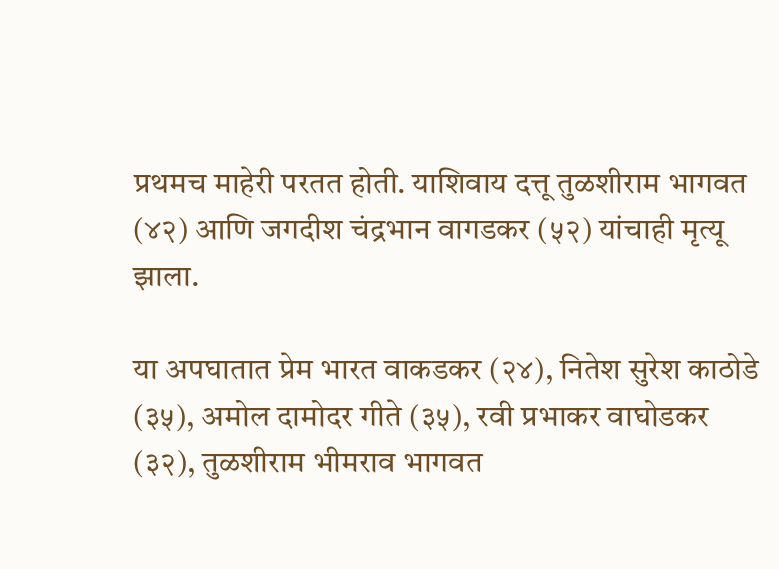प्रथमच माहेरी परतत होती. याशिवाय दत्तू तुळशीराम भागवत (४२) आणि जगदीश चंद्रभान वागडकर (५२) यांचाही मृत्यू झाला.

या अपघातात प्रेम भारत वाकडकर (२४), नितेश सुरेश काठोडे (३५), अमोल दामोदर गीते (३५), रवी प्रभाकर वाघोडकर (३२), तुळशीराम भीमराव भागवत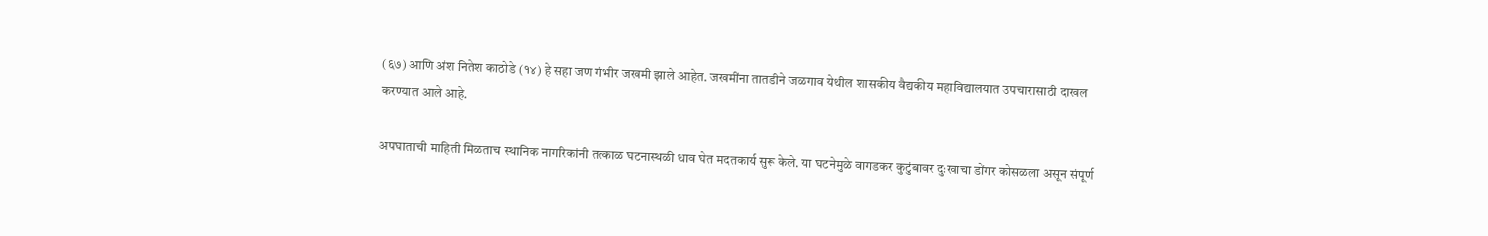(६७) आणि अंश नितेश काठोडे (१४) हे सहा जण गंभीर जखमी झाले आहेत. जखमींना तातडीने जळगाव येथील शासकीय वैद्यकीय महाविद्यालयात उपचारासाठी दाखल करण्यात आले आहे.

अपघाताची माहिती मिळताच स्थानिक नागरिकांनी तत्काळ घटनास्थळी धाव घेत मदतकार्य सुरू केले. या घटनेमुळे वागडकर कुटुंबावर दुःखाचा डोंगर कोसळला असून संपूर्ण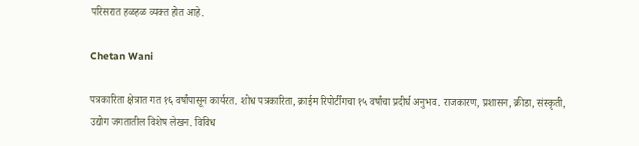परिसरात हळहळ व्यक्त होत आहे.

Chetan Wani

पत्रकारिता क्षेत्रात गत १६ वर्षांपासून कार्यरत. शोध पत्रकारिता, क्राईम रिपोर्टींगचा १५ वर्षांचा प्रदीर्घ अनुभव. राजकारण, प्रशासन, क्रीडा, संस्कृती, उद्योग जगतातील विशेष लेखन. विविध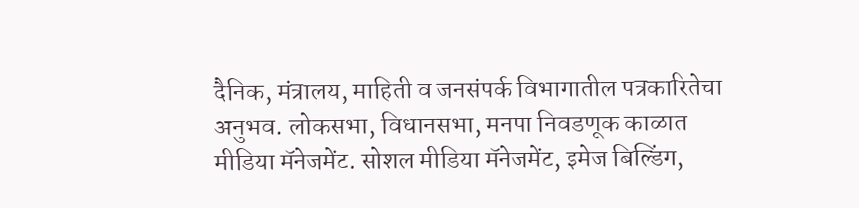दैनिक, मंत्रालय, माहिती व जनसंपर्क विभागातील पत्रकारितेचा अनुभव. लोकसभा, विधानसभा, मनपा निवडणूक काळात मीडिया मॅनेजमेंट. सोशल मीडिया मॅनेजमेंट, इमेज बिल्डिंग,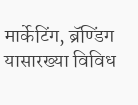मार्केटिंग, ब्रॅण्डिंग यासारख्या विविध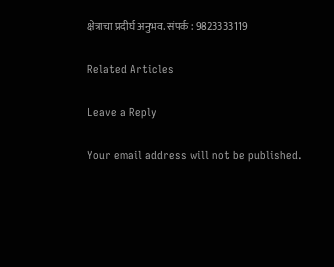क्षेत्राचा प्रदीर्घ अनुभव. संपर्क : 9823333119

Related Articles

Leave a Reply

Your email address will not be published.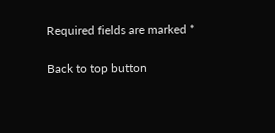Required fields are marked *

Back to top button